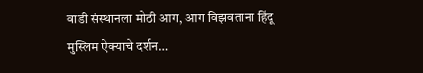वाडी संस्थानला मोठी आग, आग विझवताना हिंदू मुस्लिम ऐक्याचे दर्शन…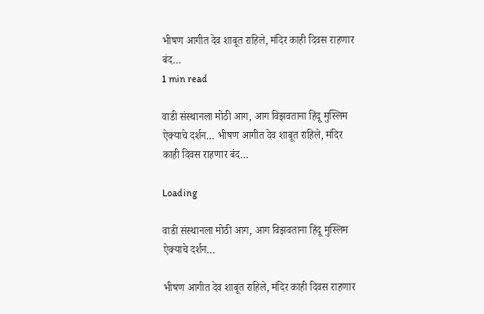भीषण आगीत देव शाबूत राहिले, मंदिर काही दिवस राहणार बंद…
1 min read

वाडी संस्थानला मोठी आग, आग विझवताना हिंदू मुस्लिम ऐक्याचे दर्शन… भीषण आगीत देव शाबूत राहिले, मंदिर काही दिवस राहणार बंद…

Loading

वाडी संस्थानला मोठी आग, आग विझवताना हिंदू मुस्लिम ऐक्याचे दर्शन…

भीषण आगीत देव शाबूत राहिले, मंदिर काही दिवस राहणार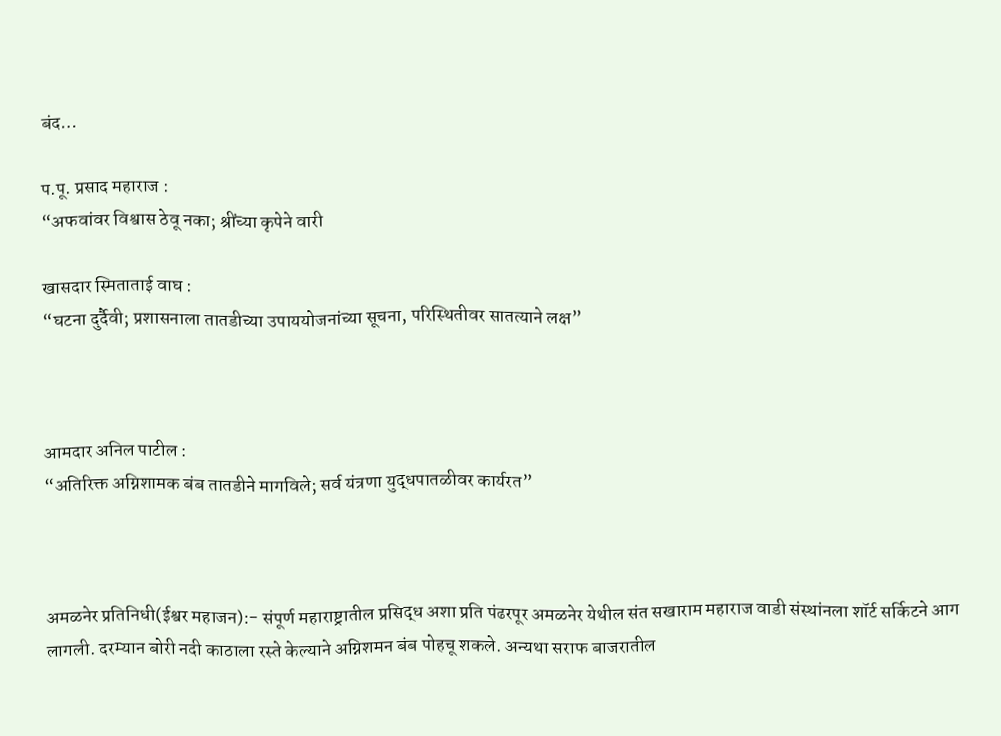बंद…

प.पू. प्रसाद महाराज :
“अफवांवर विश्वास ठेवू नका; श्रींच्या कृपेने वारी

खासदार स्मिताताई वाघ :
“घटना दुर्दैवी; प्रशासनाला तातडीच्या उपाययोजनांच्या सूचना, परिस्थितीवर सातत्याने लक्ष”



आमदार अनिल पाटील :
“अतिरिक्त अग्निशामक बंब तातडीने मागविले; सर्व यंत्रणा युद्धपातळीवर कार्यरत”



अमळनेर प्रतिनिधी(ईश्वर महाजन):- संपूर्ण महाराष्ट्रातील प्रसिद्ध अशा प्रति पंढरपूर अमळनेर येथील संत सखाराम महाराज वाडी संस्थांनला शॉर्ट सर्किटने आग लागली. दरम्यान बोरी नदी काठाला रस्ते केल्याने अग्निशमन बंब पोहचू शकले. अन्यथा सराफ बाजरातील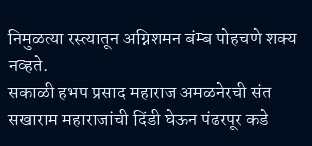निमुळत्या रस्त्यातून अग्निशमन बंम्ब पोहचणे शक्य नव्हते.
सकाळी हभप प्रसाद महाराज अमळनेरची संत सखाराम महाराजांची दिंडी घेऊन पंढरपूर कडे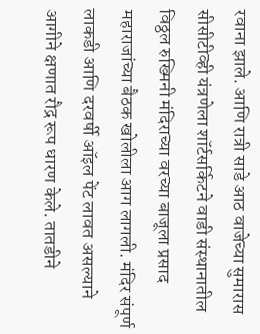रवाना झाले. आणि रात्री साडे आठ वाजेच्या सुमारास सीसीटीव्ही यंत्रणेला शॉर्टसर्किटने वाडी संस्थानातील विठ्ठल रुख्मिनी मंदिराच्या वरच्या बाजूला प्रसाद महाराजांच्या बैठक खोलीला आग लागली. मंदिर संपूर्ण लाकडी आणि दरवर्षी ऑइल पेंट लावत असल्याने आगीने क्षणात रौद्र रूप धारण केले. तातडीने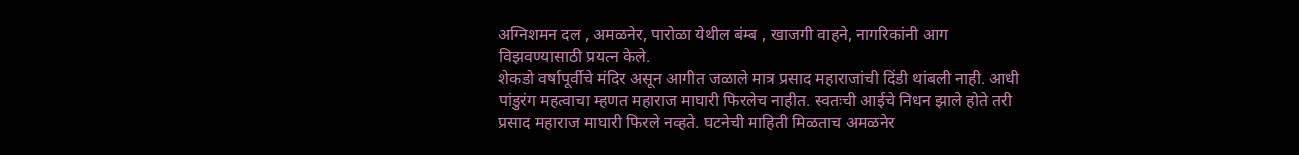अग्निशमन दल , अमळनेर, पारोळा येथील बंम्ब , खाजगी वाहने, नागरिकांनी आग विझवण्यासाठी प्रयत्न केले.
शेकडो वर्षापूर्वीचे मंदिर असून आगीत जळाले मात्र प्रसाद महाराजांची दिंडी थांबली नाही. आधी पांडुरंग महत्वाचा म्हणत महाराज माघारी फिरलेच नाहीत. स्वतःची आईचे निधन झाले होते तरी प्रसाद महाराज माघारी फिरले नव्हते. घटनेची माहिती मिळताच अमळनेर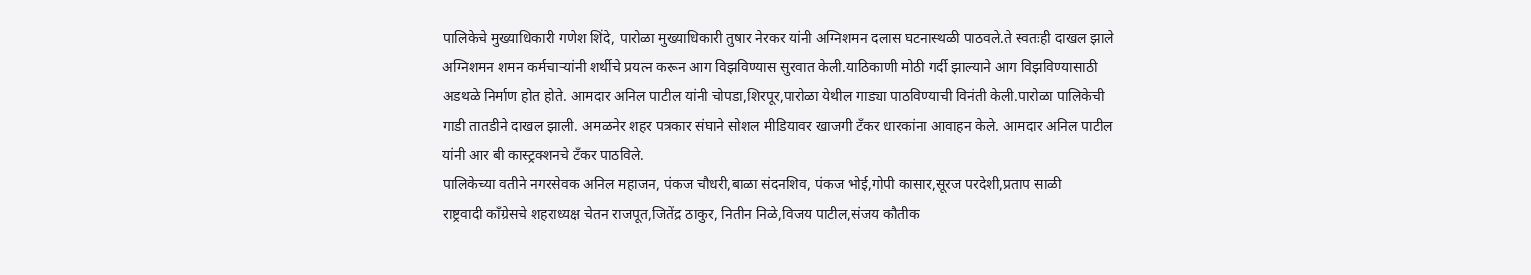पालिकेचे मुख्याधिकारी गणेश शिंदे, पारोळा मुख्याधिकारी तुषार नेरकर यांनी अग्निशमन दलास घटनास्थळी पाठवले.ते स्वतःही दाखल झाले अग्निशमन शमन कर्मचाऱ्यांनी शर्थीचे प्रयत्न करून आग विझविण्यास सुरवात केली.याठिकाणी मोठी गर्दी झाल्याने आग विझविण्यासाठी अडथळे निर्माण होत होते. आमदार अनिल पाटील यांनी चोपडा,शिरपूर,पारोळा येथील गाड्या पाठविण्याची विनंती केली.पारोळा पालिकेची गाडी तातडीने दाखल झाली. अमळनेर शहर पत्रकार संघाने सोशल मीडियावर खाजगी टँकर धारकांना आवाहन केले. आमदार अनिल पाटील यांनी आर बी कास्ट्रक्शनचे टँकर पाठविले.
पालिकेच्या वतीने नगरसेवक अनिल महाजन, पंकज चौधरी,बाळा संदनशिव, पंकज भोई,गोपी कासार,सूरज परदेशी,प्रताप साळी
राष्ट्रवादी काँग्रेसचे शहराध्यक्ष चेतन राजपूत,जितेंद्र ठाकुर, नितीन निळे,विजय पाटील,संजय कौतीक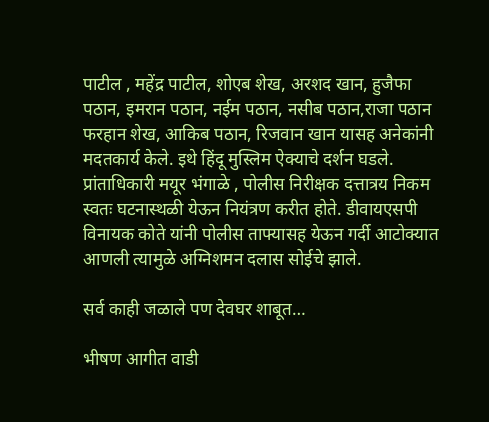पाटील , महेंद्र पाटील, शोएब शेख, अरशद खान, हुजैफा पठान, इमरान पठान, नईम पठान, नसीब पठान,राजा पठान फरहान शेख, आकिब पठान, रिजवान खान यासह अनेकांनी मदतकार्य केले. इथे हिंदू मुस्लिम ऐक्याचे दर्शन घडले.
प्रांताधिकारी मयूर भंगाळे , पोलीस निरीक्षक दत्तात्रय निकम स्वतः घटनास्थळी येऊन नियंत्रण करीत होते. डीवायएसपी विनायक कोते यांनी पोलीस ताफ्यासह येऊन गर्दी आटोक्यात आणली त्यामुळे अग्निशमन दलास सोईचे झाले.

सर्व काही जळाले पण देवघर शाबूत…

भीषण आगीत वाडी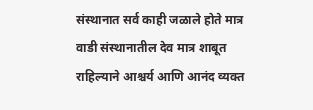संस्थानात सर्व काही जळाले होते मात्र वाडी संस्थानातील देव मात्र शाबूत राहिल्याने आश्चर्य आणि आनंद व्यक्त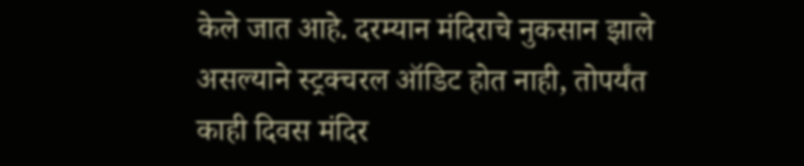केले जात आहे. दरम्यान मंदिराचे नुकसान झाले असल्याने स्ट्रक्चरल ऑडिट होत नाही, तोपर्यंत काही दिवस मंदिर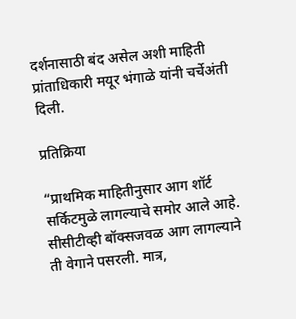दर्शनासाठी बंद असेल अशी माहिती प्रांताधिकारी मयूर भंगाळे यांनी चर्चेअंती दिली.

प्रतिक्रिया

“प्राथमिक माहितीनुसार आग शॉर्ट सर्किटमुळे लागल्याचे समोर आले आहे. सीसीटीव्ही बॉक्सजवळ आग लागल्याने ती वेगाने पसरली. मात्र,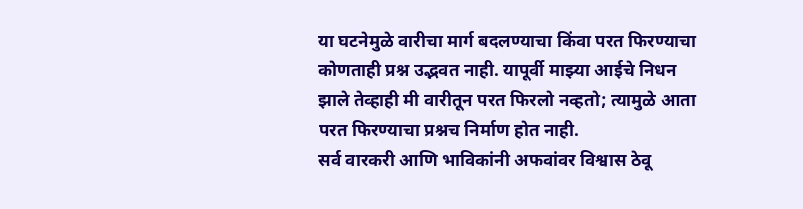या घटनेमुळे वारीचा मार्ग बदलण्याचा किंवा परत फिरण्याचा कोणताही प्रश्न उद्भवत नाही. यापूर्वी माझ्या आईचे निधन झाले तेव्हाही मी वारीतून परत फिरलो नव्हतो; त्यामुळे आता परत फिरण्याचा प्रश्नच निर्माण होत नाही.
सर्व वारकरी आणि भाविकांनी अफवांवर विश्वास ठेवू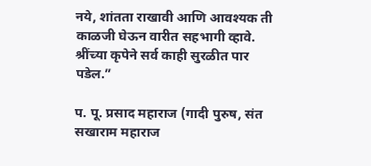नये, शांतता राखावी आणि आवश्यक ती काळजी घेऊन वारीत सहभागी व्हावे. श्रींच्या कृपेने सर्व काही सुरळीत पार पडेल.”

प. पू. प्रसाद महाराज (गादी पुरुष, संत सखाराम महाराज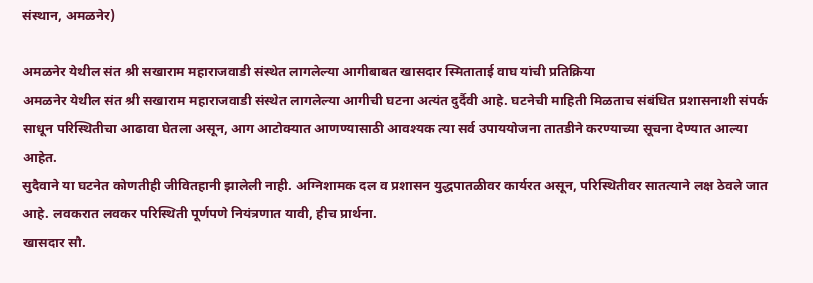संस्थान, अमळनेर)

अमळनेर येथील संत श्री सखाराम महाराजवाडी संस्थेत लागलेल्या आगीबाबत खासदार स्मिताताई वाघ यांची प्रतिक्रिया
अमळनेर येथील संत श्री सखाराम महाराजवाडी संस्थेत लागलेल्या आगीची घटना अत्यंत दुर्दैवी आहे. घटनेची माहिती मिळताच संबंधित प्रशासनाशी संपर्क साधून परिस्थितीचा आढावा घेतला असून, आग आटोक्यात आणण्यासाठी आवश्यक त्या सर्व उपाययोजना तातडीने करण्याच्या सूचना देण्यात आल्या आहेत.
सुदैवाने या घटनेत कोणतीही जीवितहानी झालेली नाही. अग्निशामक दल व प्रशासन युद्धपातळीवर कार्यरत असून, परिस्थितीवर सातत्याने लक्ष ठेवले जात आहे. लवकरात लवकर परिस्थिती पूर्णपणे नियंत्रणात यावी, हीच प्रार्थना.
खासदार सौ.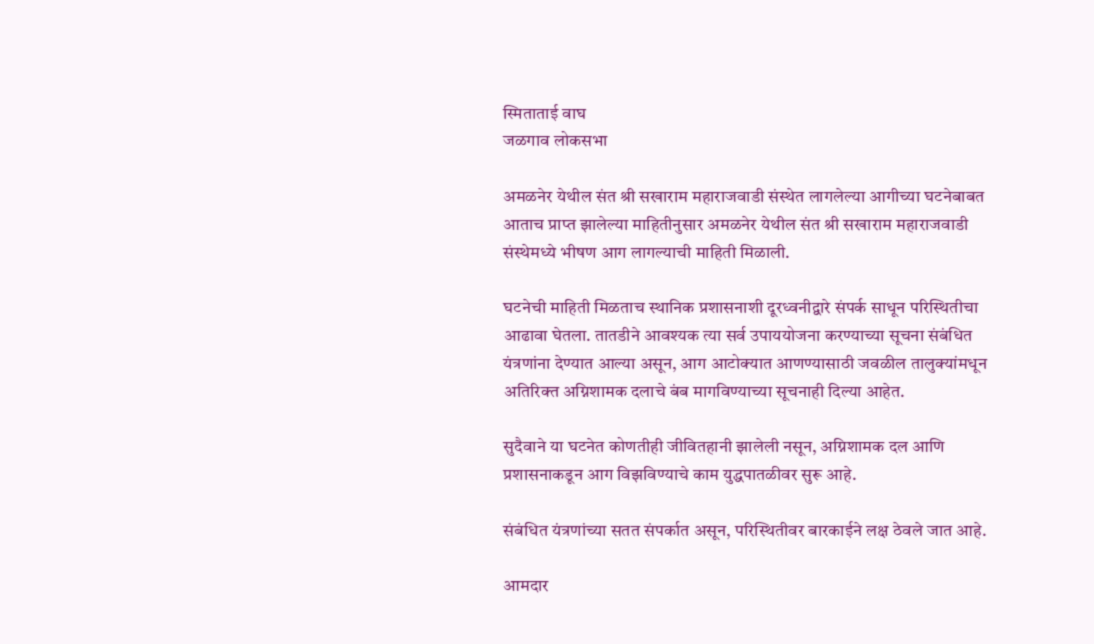स्मिताताई वाघ
जळगाव लोकसभा

अमळनेर येथील संत श्री सखाराम महाराजवाडी संस्थेत लागलेल्या आगीच्या घटनेबाबत
आताच प्राप्त झालेल्या माहितीनुसार अमळनेर येथील संत श्री सखाराम महाराजवाडी संस्थेमध्ये भीषण आग लागल्याची माहिती मिळाली.

घटनेची माहिती मिळताच स्थानिक प्रशासनाशी दूरध्वनीद्वारे संपर्क साधून परिस्थितीचा आढावा घेतला. तातडीने आवश्यक त्या सर्व उपाययोजना करण्याच्या सूचना संबंधित यंत्रणांना देण्यात आल्या असून, आग आटोक्यात आणण्यासाठी जवळील तालुक्यांमधून अतिरिक्त अग्निशामक दलाचे बंब मागविण्याच्या सूचनाही दिल्या आहेत.

सुदैवाने या घटनेत कोणतीही जीवितहानी झालेली नसून, अग्निशामक दल आणि प्रशासनाकडून आग विझविण्याचे काम युद्धपातळीवर सुरू आहे.

संबंधित यंत्रणांच्या सतत संपर्कात असून, परिस्थितीवर बारकाईने लक्ष ठेवले जात आहे.

आमदार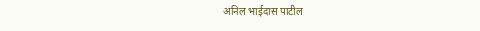अनिल भाईदास पाटील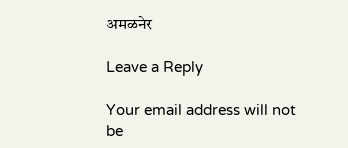अमळनेर

Leave a Reply

Your email address will not be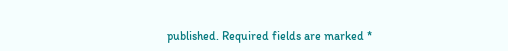published. Required fields are marked *